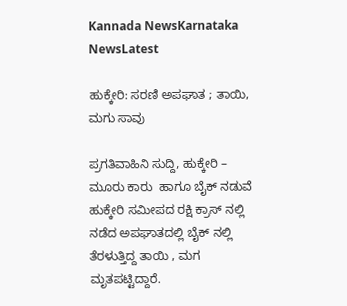Kannada NewsKarnataka NewsLatest

ಹುಕ್ಕೇರಿ: ಸರಣಿ ಅಪಘಾತ ; ತಾಯಿ, ಮಗು ಸಾವು

ಪ್ರಗತಿವಾಹಿನಿ ಸುದ್ದಿ, ಹುಕ್ಕೇರಿ –   ಮೂರು ಕಾರು  ಹಾಗೂ ಬೈಕ್ ನಡುವೆ  ಹುಕ್ಕೇರಿ ಸಮೀಪದ ರಕ್ಷಿ ಕ್ರಾಸ್ ನಲ್ಲಿ ನಡೆದ ಅಪಘಾತದಲ್ಲಿ ಬೈಕ್ ನಲ್ಲಿ ತೆರಳುತ್ತಿದ್ದ ತಾಯಿ , ಮಗ ಮೃತಪಟ್ಟಿದ್ದಾರೆ.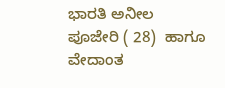ಭಾರತಿ ಅನೀಲ ಪೂಜೇರಿ ( 28)  ಹಾಗೂ ವೇದಾಂತ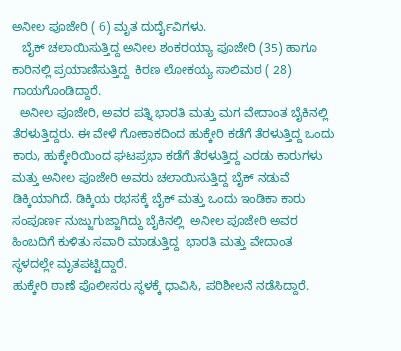ಅನೀಲ ಪೂಜೇರಿ ( 6) ಮೃತ ದುರ್ದೈವಿಗಳು.
   ಬೈಕ್ ಚಲಾಯಿಸುತ್ತಿದ್ದ ಅನೀಲ ಶಂಕರಯ್ಯಾ ಪೂಜೇರಿ (35) ಹಾಗೂ ಕಾರಿನಲ್ಲಿ ಪ್ರಯಾಣಿಸುತ್ತಿದ್ದ  ಕಿರಣ ಲೋಕಯ್ಯ ಸಾಲಿಮಠ ( 28) ಗಾಯಗೊಂಡಿದ್ದಾರೆ.
  ಅನೀಲ ಪೂಜೇರಿ, ಅವರ ಪತ್ನಿ ಭಾರತಿ ಮತ್ತು ಮಗ ವೇದಾಂತ ಬೈಕಿನಲ್ಲಿ ತೆರಳುತ್ತಿದ್ದರು. ಈ ವೇಳೆ ಗೋಕಾಕದಿಂದ ಹುಕ್ಕೇರಿ ಕಡೆಗೆ ತೆರಳುತ್ತಿದ್ದ ಒಂದು ಕಾರು, ಹುಕ್ಕೇರಿಯಿಂದ ಘಟಪ್ರಭಾ ಕಡೆಗೆ ತೆರಳುತ್ತಿದ್ದ ಎರಡು ಕಾರುಗಳು ಮತ್ತು ಅನೀಲ ಪೂಜೇರಿ ಅವರು ಚಲಾಯಿಸುತ್ತಿದ್ದ ಬೈಕ್ ನಡುವೆ ಡಿಕ್ಕಿಯಾಗಿದೆ. ಡಿಕ್ಕಿಯ ರಭಸಕ್ಕೆ ಬೈಕ್ ಮತ್ತು ಒಂದು ಇಂಡಿಕಾ ಕಾರು ಸಂಪೂರ್ಣ ನುಜ್ಜುಗುಜ್ಜಾಗಿದ್ದು ಬೈಕಿನಲ್ಲಿ  ಅನೀಲ ಪೂಜೇರಿ ಅವರ ಹಿಂಬದಿಗೆ ಕುಳಿತು ಸವಾರಿ ಮಾಡುತ್ತಿದ್ದ  ಭಾರತಿ ಮತ್ತು ವೇದಾಂತ ಸ್ಥಳದಲ್ಲೇ ಮೃತಪಟ್ಟಿದ್ದಾರೆ.
ಹುಕ್ಕೇರಿ ಠಾಣೆ ಪೊಲೀಸರು ಸ್ಥಳಕ್ಕೆ ಧಾವಿಸಿ, ಪರಿಶೀಲನೆ ನಡೆಸಿದ್ದಾರೆ.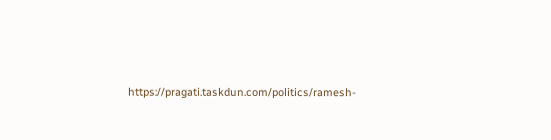https://pragati.taskdun.com/politics/ramesh-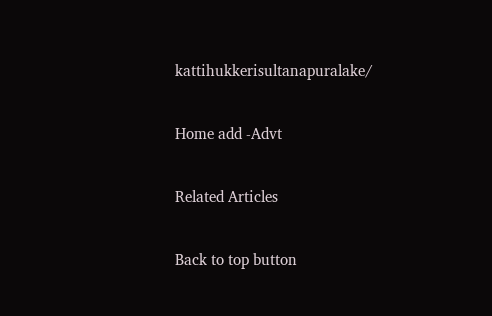kattihukkerisultanapuralake/

Home add -Advt

Related Articles

Back to top button